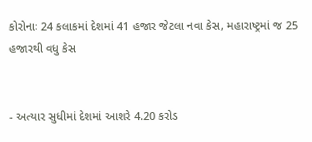કોરોનાઃ 24 કલાકમાં દેશમાં 41 હજાર જેટલા નવા કેસ, મહારાષ્ટ્રમાં જ 25 હજારથી વધુ કેસ


- અત્યાર સુધીમાં દેશમાં આશરે 4.20 કરોડ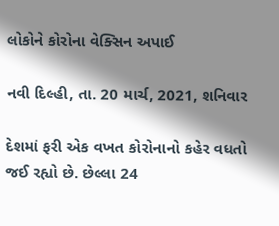લોકોને કોરોના વેક્સિન અપાઈ

નવી દિલ્હી, તા. 20 માર્ચ, 2021, શનિવાર

દેશમાં ફરી એક વખત કોરોનાનો કહેર વધતો જઈ રહ્યો છે. છેલ્લા 24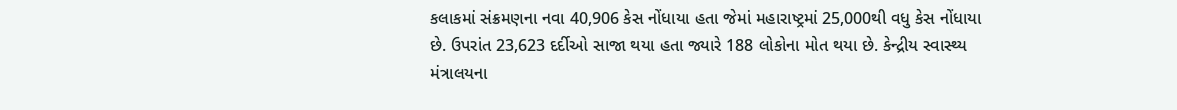કલાકમાં સંક્રમણના નવા 40,906 કેસ નોંધાયા હતા જેમાં મહારાષ્ટ્રમાં 25,000થી વધુ કેસ નોંધાયા છે. ઉપરાંત 23,623 દર્દીઓ સાજા થયા હતા જ્યારે 188 લોકોના મોત થયા છે. કેન્દ્રીય સ્વાસ્થ્ય મંત્રાલયના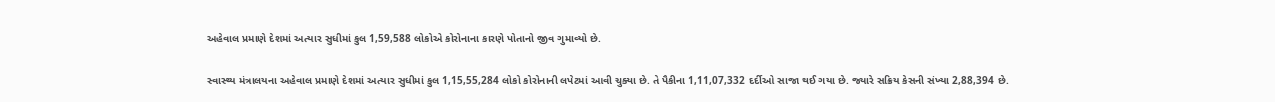અહેવાલ પ્રમાણે દેશમાં અત્યાર સુધીમાં કુલ 1,59,588 લોકોએ કોરોનાના કારણે પોતાનો જીવ ગુમાવ્યો છે.

સ્વાસ્થ્ય મંત્રાલયના અહેવાલ પ્રમાણે દેશમાં અત્યાર સુધીમાં કુલ 1,15,55,284 લોકો કોરોનાની લપેટમાં આવી ચુક્યા છે. તે પૈકીના 1,11,07,332 દર્દીઓ સાજા થઈ ગયા છે. જ્યારે સક્રિય કેસની સંખ્યા 2,88,394 છે.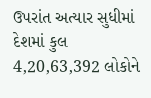ઉપરાંત અત્યાર સુધીમાં દેશમાં કુલ 4,20,63,392 લોકોને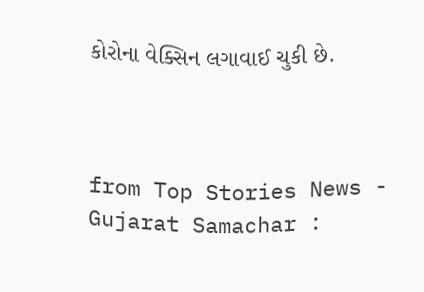કોરોના વેક્સિન લગાવાઈ ચુકી છે.



from Top Stories News - Gujarat Samachar :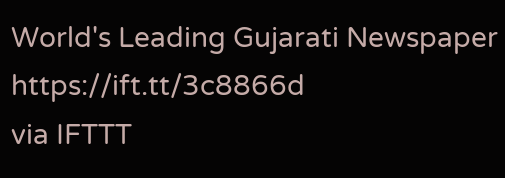World's Leading Gujarati Newspaper https://ift.tt/3c8866d
via IFTTT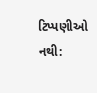ટિપ્પણીઓ નથી: